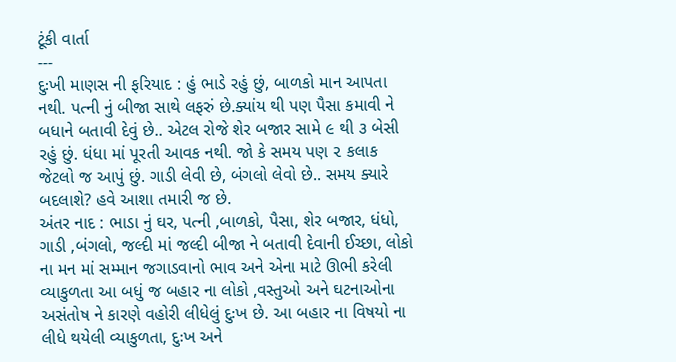ટૂંકી વાર્તા
---
દુઃખી માણસ ની ફરિયાદ : હું ભાડે રહું છું, બાળકો માન આપતા નથી. પત્ની નું બીજા સાથે લફરું છે.ક્યાંય થી પણ પૈસા કમાવી ને બધાને બતાવી દેવું છે.. એટલ રોજે શેર બજાર સામે ૯ થી ૩ બેસી રહું છું. ધંધા માં પૂરતી આવક નથી. જો કે સમય પણ ૨ કલાક જેટલો જ આપું છું. ગાડી લેવી છે, બંગલો લેવો છે.. સમય ક્યારે બદલાશે? હવે આશા તમારી જ છે.
અંતર નાદ : ભાડા નું ઘર, પત્ની ,બાળકો, પૈસા, શેર બજાર, ધંધો, ગાડી ,બંગલો, જલ્દી માં જલ્દી બીજા ને બતાવી દેવાની ઈચ્છા, લોકો ના મન માં સમ્માન જગાડવાનો ભાવ અને એના માટે ઊભી કરેલી વ્યાકુળતા આ બધું જ બહાર ના લોકો ,વસ્તુઓ અને ઘટનાઓના અસંતોષ ને કારણે વહોરી લીધેલું દુઃખ છે. આ બહાર ના વિષયો ના લીધે થયેલી વ્યાકુળતા, દુઃખ અને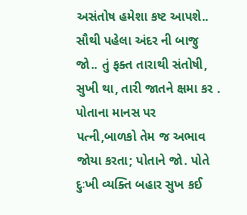અસંતોષ હમેશા કષ્ટ આપશે..
સૌથી પહેલા અંદર ની બાજુ જો.. તું ફક્ત તારાથી સંતોષી, સુખી થા, તારી જાતને ક્ષમા કર . પોતાના માનસ પર પત્ની,બાળકો તેમ જ અભાવ જોયા કરતા; પોતાને જો. પોતે દુઃખી વ્યક્તિ બહાર સુખ કઈ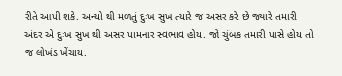રીતે આપી શકે. અન્યો થી મળતું દુઃખ સુખ ત્યારે જ અસર કરે છે જ્યારે તમારી અંદર એ દુઃખ સુખ થી અસર પામનાર સ્વભાવ હોય. જો ચુંબક તમારી પાસે હોય તો જ લોખંડ ખેંચાય.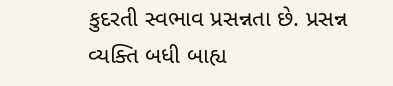કુદરતી સ્વભાવ પ્રસન્નતા છે. પ્રસન્ન વ્યક્તિ બધી બાહ્ય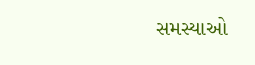સમસ્યાઓ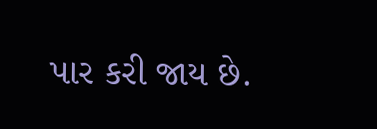પાર કરી જાય છે.